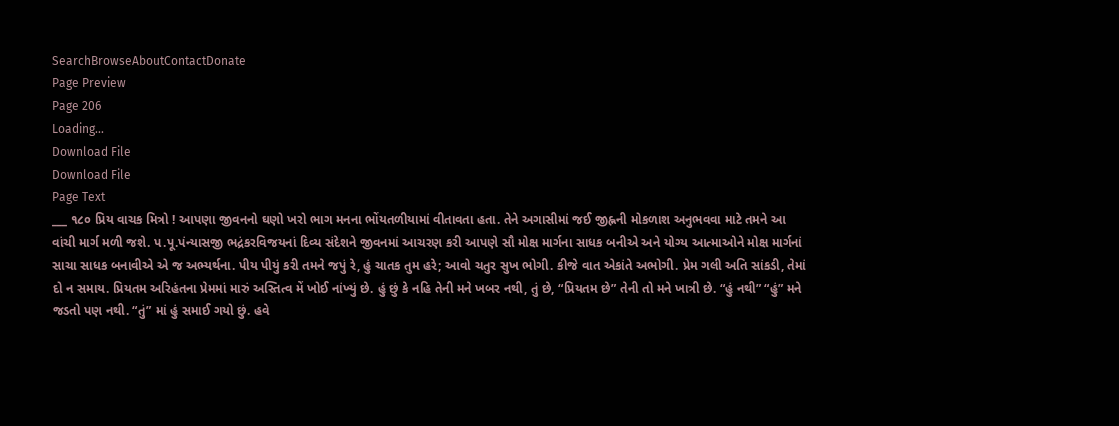SearchBrowseAboutContactDonate
Page Preview
Page 206
Loading...
Download File
Download File
Page Text
___ ૧૮૦ પ્રિય વાચક મિત્રો ! આપણા જીવનનો ઘણો ખરો ભાગ મનના ભોંયતળીયામાં વીતાવતા હતા. તેને અગાસીમાં જઈ જીહ્નની મોકળાશ અનુભવવા માટે તમને આ વાંચી માર્ગ મળી જશે. પ.પૂ.પંન્યાસજી ભદ્રંકરવિજયનાં દિવ્ય સંદેશને જીવનમાં આચરણ કરી આપણે સૌ મોક્ષ માર્ગના સાધક બનીએ અને યોગ્ય આત્માઓને મોક્ષ માર્ગનાં સાચા સાધક બનાવીએ એ જ અભ્યર્થના. પીય પીયું કરી તમને જપું રે, હું ચાતક તુમ હરે; આવો ચતુર સુખ ભોગી. કીજે વાત એકાંતે અભોગી. પ્રેમ ગલી અતિ સાંકડી, તેમાં દો ન સમાય. પ્રિયતમ અરિહંતના પ્રેમમાં મારું અસ્તિત્વ મેં ખોઈ નાંખ્યું છે. હું છું કે નહિ તેની મને ખબર નથી, તું છે, “પ્રિયતમ છે” તેની તો મને ખાત્રી છે. “હું નથી” “હું” મને જડતો પણ નથી. “તું” માં હું સમાઈ ગયો છું. હવે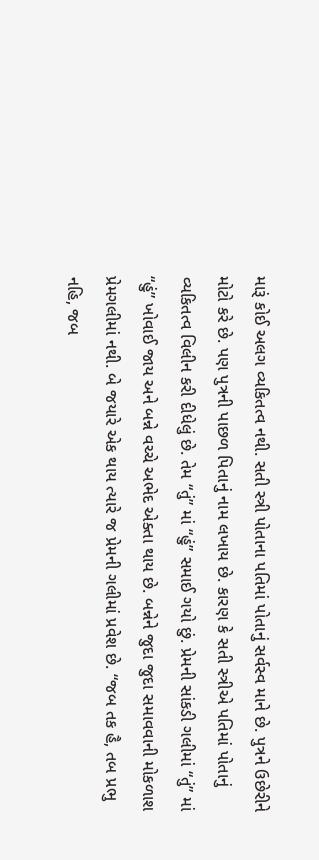મારૂં કોઈ અલગ વ્યકિતત્વ નથી. સતી સ્ત્રી પોતાના પતિમાં પોતાનું સર્વસ્વ માને છે. પુત્રને ઉછેરીને મોટો કરે છે. પણ પુત્રની પાછળ પિતાનું નામ લખાય છે. કારણ કે સતી સ્ત્રીએ પતિમાં પોતાનું વ્યકિતત્વ વિલીન કરી દીધેલું છે. તેમ “તું” માં “હું” સમાઈ ગયો છું. પ્રેમની સાંકડી ગલીમાં “તું” માં “હું” ખોવાઈ જાય અને બન્ને વચ્ચે અભેદ એક્તા થાય છે. બન્નેને જુદા જુદા સમાવવાની મોકળાશ પ્રેમગલીમાં નથી. બે જયારે એક થાય ત્યારે જ પ્રેમની ગલીમાં પ્રવેશ છે. “જબ તક હૈ, તબ પ્રભુ નહિ, જબ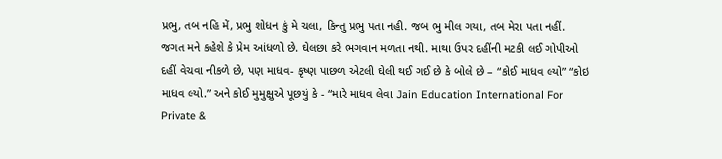પ્રભુ, તબ નહિ મેં, પ્રભુ શોધન કું મે ચલા, કિન્તુ પ્રભુ પતા નહી. જબ ભુ મીલ ગયા, તબ મેરા પતા નહીં. જગત મને કહેશે કે પ્રેમ આંધળો છે. ઘેલછા કરે ભગવાન મળતા નથી. માથા ઉપર દહીંની મટકી લઈ ગોપીઓ દહીં વેચવા નીકળે છે, પણ માધવ- કૃષ્ણ પાછળ એટલી ઘેલી થઈ ગઈ છે કે બોલે છે – “કોઈ માધવ લ્યો” “કોઇ માધવ લ્યો.” અને કોઈ મુમુક્ષુએ પૂછયું કે - “મારે માધવ લેવા Jain Education International For Private &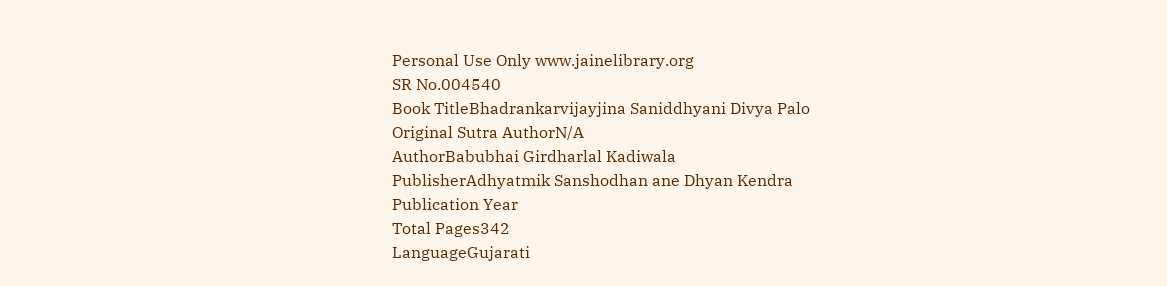Personal Use Only www.jainelibrary.org
SR No.004540
Book TitleBhadrankarvijayjina Saniddhyani Divya Palo
Original Sutra AuthorN/A
AuthorBabubhai Girdharlal Kadiwala
PublisherAdhyatmik Sanshodhan ane Dhyan Kendra
Publication Year
Total Pages342
LanguageGujarati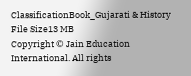ClassificationBook_Gujarati & History
File Size13 MB
Copyright © Jain Education International. All rights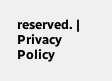reserved. | Privacy Policy